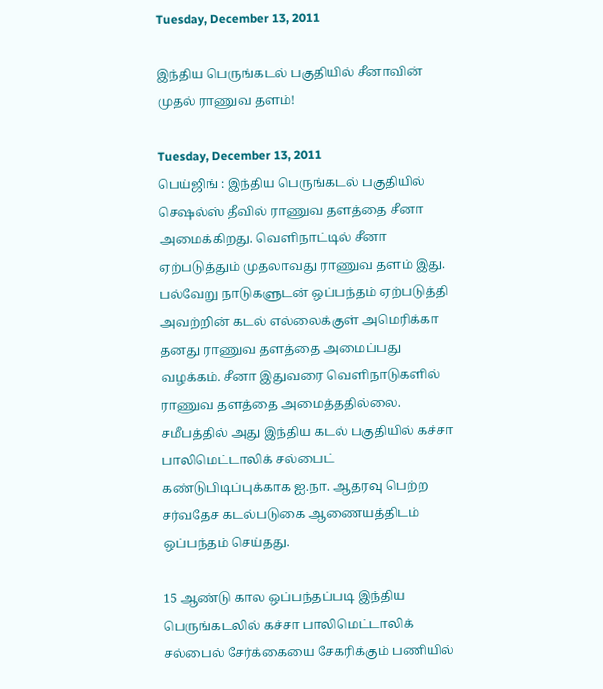Tuesday, December 13, 2011

இந்திய பெருங்கடல் பகுதியில் சீனாவின் முதல் ராணுவ தளம்!

Tuesday, December 13, 2011
பெய்ஜிங் : இந்திய பெருங்கடல் பகுதியில் செஷல்ஸ் தீவில் ராணுவ தளத்தை சீனா அமைக்கிறது. வெளிநாட்டில் சீனா ஏற்படுத்தும் முதலாவது ராணுவ தளம் இது. பல்வேறு நாடுகளுடன் ஒப்பந்தம் ஏற்படுத்தி அவற்றின் கடல் எல்லைக்குள் அமெரிக்கா தனது ராணுவ தளத்தை அமைப்பது வழக்கம். சீனா இதுவரை வெளிநாடுகளில் ராணுவ தளத்தை அமைத்ததில்லை. சமீபத்தில் அது இந்திய கடல் பகுதியில் கச்சா பாலிமெட்டாலிக் சல்பைட் கண்டுபிடிப்புக்காக ஐ.நா. ஆதரவு பெற்ற சர்வதேச கடல்படுகை ஆணையத்திடம் ஒப்பந்தம் செய்தது.

15 ஆண்டு கால ஒப்பந்தப்படி இந்திய பெருங்கடலில் கச்சா பாலிமெட்டாலிக் சல்பைல் சேர்க்கையை சேகரிக்கும் பணியில்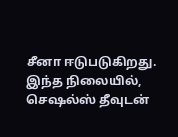சீனா ஈடுபடுகிறது. இந்த நிலையில், செஷல்ஸ் தீவுடன்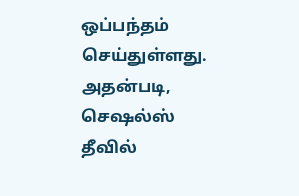ஒப்பந்தம் செய்துள்ளது. அதன்படி, செஷல்ஸ் தீவில்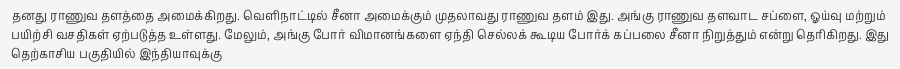தனது ராணுவ தளத்தை அமைக்கிறது. வெளிநாட்டில் சீனா அமைக்கும் முதலாவது ராணுவ தளம் இது. அங்கு ராணுவ தளவாட சப்ளை, ஓய்வு மற்றும் பயிற்சி வசதிகள் ஏற்படுத்த உள்ளது. மேலும், அங்கு போர் விமானங்களை ஏந்தி செல்லக் கூடிய போர்க் கப்பலை சீனா நிறுத்தும் என்று தெரிகிறது. இது தெற்காசிய பகுதியில் இந்தியாவுக்கு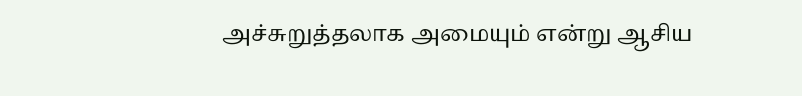அச்சுறுத்தலாக அமையும் என்று ஆசிய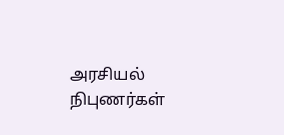அரசியல் நிபுணர்கள்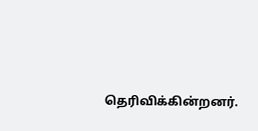தெரிவிக்கின்றனர்.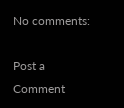No comments:

Post a Comment